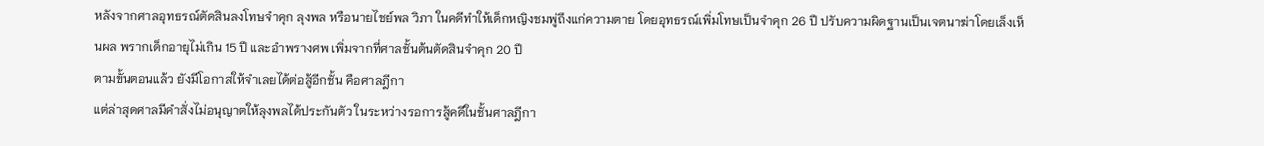หลังจากศาลอุทธรณ์ตัดสินลงโทษจำคุก ลุงพล หรือนายไชย์พล วิภา ในคดีทำให้เด็กหญิงชมพู่ถึงแก่ความตาย โดยอุทธรณ์เพิ่มโทษเป็นจำคุก 26 ปี ปรับความผิดฐานเป็นเจตนาฆ่าโดยเล็งเห็นผล พรากเด็กอายุไม่เกิน 15 ปี และอำพรางศพ เพิ่มจากที่ศาลชั้นต้นตัดสินจำคุก 20 ปี
ตามขั้นตอนแล้ว ยังมีโอกาสให้จำเลยได้ต่อสู้อีกชั้น คือศาลฎีกา
แต่ล่าสุดศาลมีคำสั่งไม่อนุญาตให้ลุงพลได้ประกันตัว ในระหว่างรอการสู้คดีในชั้นศาลฎีกา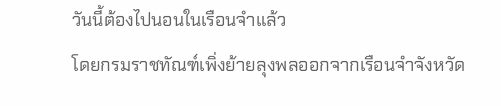วันนี้ต้องไปนอนในเรือนจำแล้ว
โดยกรมราชทัณฑ์เพิ่งย้ายลุงพลออกจากเรือนจำจังหวัด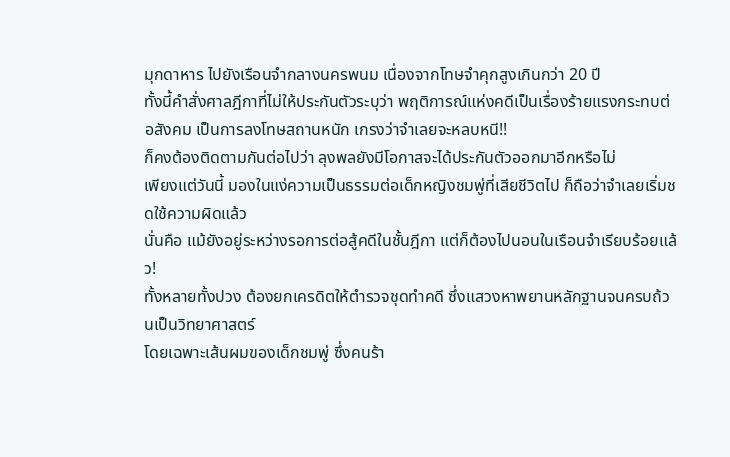มุกดาหาร ไปยังเรือนจำกลางนครพนม เนื่องจากโทษจำคุกสูงเกินกว่า 20 ปี
ทั้งนี้คำสั่งศาลฎีกาที่ไม่ให้ประกันตัวระบุว่า พฤติการณ์แห่งคดีเป็นเรื่องร้ายแรงกระทบต่อสังคม เป็นการลงโทษสถานหนัก เกรงว่าจำเลยจะหลบหนี!!
ก็คงต้องติดตามกันต่อไปว่า ลุงพลยังมีโอกาสจะได้ประกันตัวออกมาอีกหรือไม่
เพียงแต่วันนี้ มองในแง่ความเป็นธรรมต่อเด็กหญิงชมพู่ที่เสียชีวิตไป ก็ถือว่าจำเลยเริ่มชดใช้ความผิดแล้ว
นั่นคือ แม้ยังอยู่ระหว่างรอการต่อสู้คดีในชั้นฎีกา แต่ก็ต้องไปนอนในเรือนจำเรียบร้อยแล้ว!
ทั้งหลายทั้งปวง ต้องยกเครดิตให้ตำรวจชุดทำคดี ซึ่งแสวงหาพยานหลักฐานจนครบถ้วนเป็นวิทยาศาสตร์
โดยเฉพาะเส้นผมของเด็กชมพู่ ซึ่งคนร้า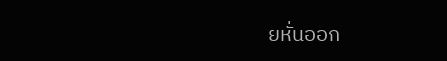ยหั่นออก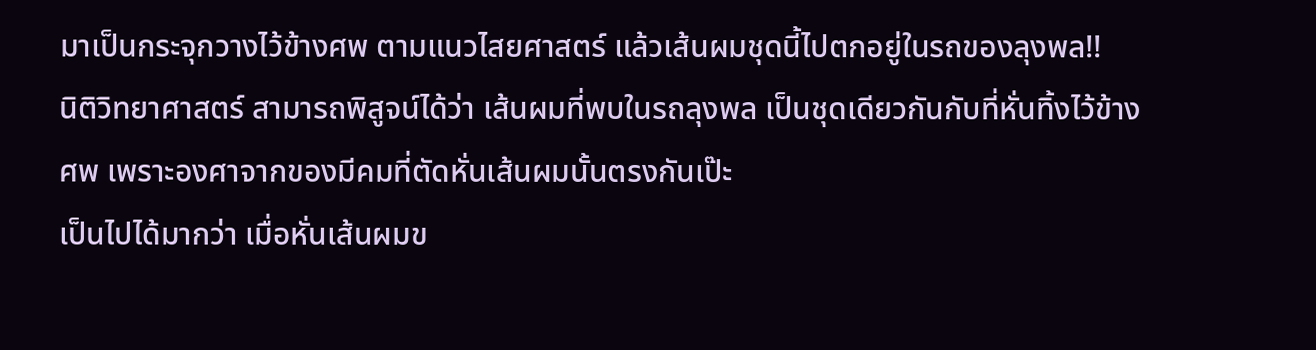มาเป็นกระจุกวางไว้ข้างศพ ตามแนวไสยศาสตร์ แล้วเส้นผมชุดนี้ไปตกอยู่ในรถของลุงพล!!
นิติวิทยาศาสตร์ สามารถพิสูจน์ได้ว่า เส้นผมที่พบในรถลุงพล เป็นชุดเดียวกันกับที่หั่นทิ้งไว้ข้างศพ เพราะองศาจากของมีคมที่ตัดหั่นเส้นผมนั้นตรงกันเป๊ะ
เป็นไปได้มากว่า เมื่อหั่นเส้นผมข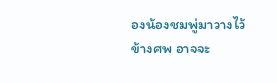องน้องชมพู่มาวางไว้ข้างศพ อาจจะ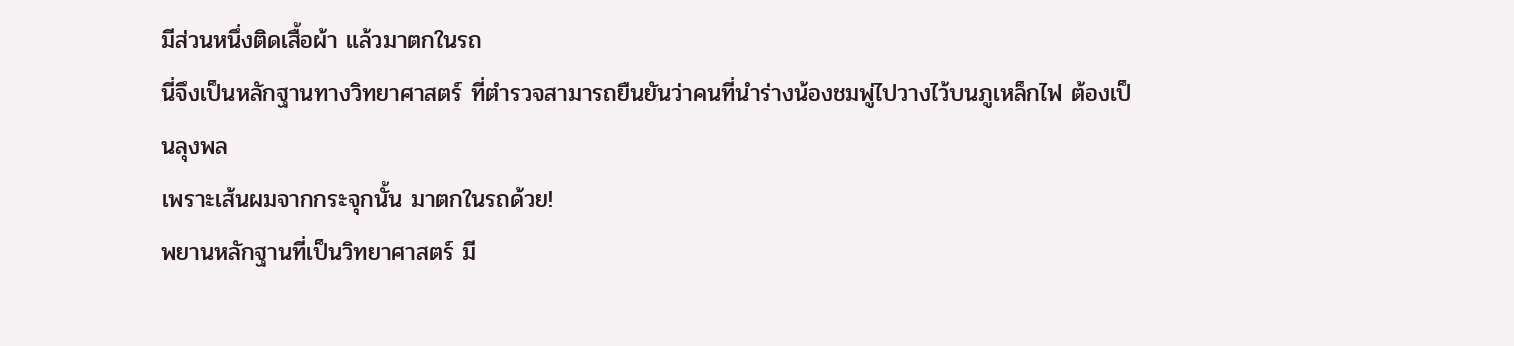มีส่วนหนึ่งติดเสื้อผ้า แล้วมาตกในรถ
นี่จึงเป็นหลักฐานทางวิทยาศาสตร์ ที่ตำรวจสามารถยืนยันว่าคนที่นำร่างน้องชมพู่ไปวางไว้บนภูเหล็กไฟ ต้องเป็นลุงพล
เพราะเส้นผมจากกระจุกนั้น มาตกในรถด้วย!
พยานหลักฐานที่เป็นวิทยาศาสตร์ มี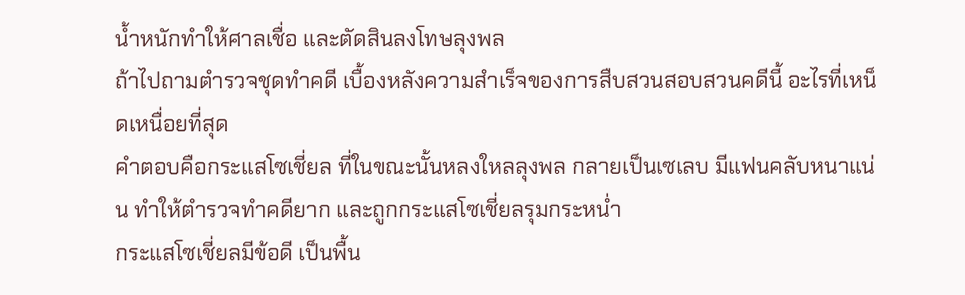น้ำหนักทำให้ศาลเชื่อ และตัดสินลงโทษลุงพล
ถ้าไปถามตำรวจชุดทำคดี เบื้องหลังความสำเร็จของการสืบสวนสอบสวนคดีนี้ อะไรที่เหน็ดเหนื่อยที่สุด
คำตอบคือกระแสโซเชี่ยล ที่ในขณะนั้นหลงใหลลุงพล กลายเป็นเซเลบ มีแฟนคลับหนาแน่น ทำให้ตำรวจทำคดียาก และถูกกระแสโซเชี่ยลรุมกระหน่ำ
กระแสโซเชี่ยลมีข้อดี เป็นพื้น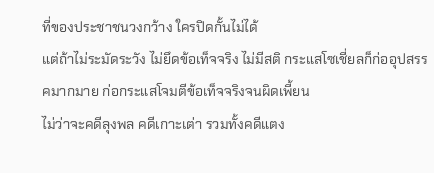ที่ของประชาชนวงกว้าง ใครปิดกั้นไม่ได้
แต่ถ้าไม่ระมัดระวัง ไม่ยึดข้อเท็จจริง ไม่มีสติ กระแสโซเชี่ยลก็ก่ออุปสรรคมากมาย ก่อกระแสโจมตีข้อเท็จจริงจนผิดเพี้ยน
ไม่ว่าจะคดีลุงพล คดีเกาะเต่า รวมทั้งคดีแตง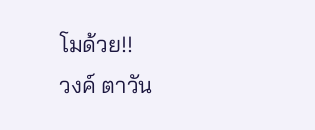โมด้วย!!
วงค์ ตาวัน